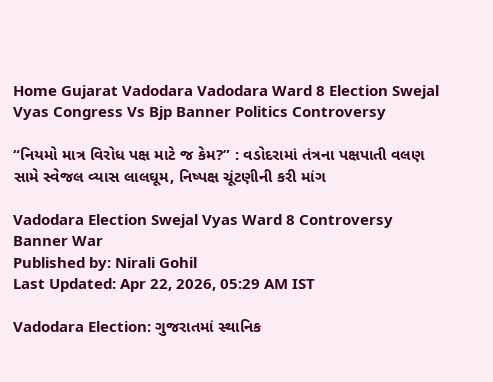Home Gujarat Vadodara Vadodara Ward 8 Election Swejal Vyas Congress Vs Bjp Banner Politics Controversy

“નિયમો માત્ર વિરોધ પક્ષ માટે જ કેમ?” : વડોદરામાં તંત્રના પક્ષપાતી વલણ સામે સ્વેજલ વ્યાસ લાલઘૂમ, નિષ્પક્ષ ચૂંટણીની કરી માંગ

Vadodara Election Swejal Vyas Ward 8 Controversy Banner War
Published by: Nirali Gohil
Last Updated: Apr 22, 2026, 05:29 AM IST

Vadodara Election: ગુજરાતમાં સ્થાનિક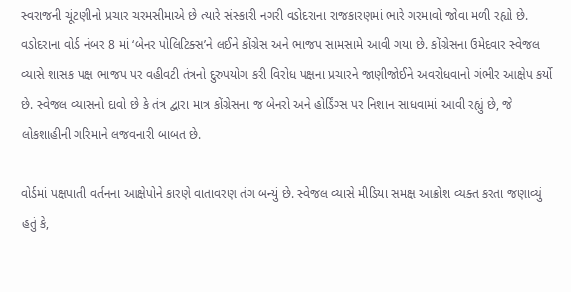સ્વરાજની ચૂંટણીનો પ્રચાર ચરમસીમાએ છે ત્યારે સંસ્કારી નગરી વડોદરાના રાજકારણમાં ભારે ગરમાવો જોવા મળી રહ્યો છે. વડોદરાના વોર્ડ નંબર 8 માં ‘બેનર પોલિટિક્સ’ને લઈને કોંગ્રેસ અને ભાજપ સામસામે આવી ગયા છે. કોંગ્રેસના ઉમેદવાર સ્વેજલ વ્યાસે શાસક પક્ષ ભાજપ પર વહીવટી તંત્રનો દુરુપયોગ કરી વિરોધ પક્ષના પ્રચારને જાણીજોઈને અવરોધવાનો ગંભીર આક્ષેપ કર્યો છે. સ્વેજલ વ્યાસનો દાવો છે કે તંત્ર દ્વારા માત્ર કોંગ્રેસના જ બેનરો અને હોર્ડિંગ્સ પર નિશાન સાધવામાં આવી રહ્યું છે, જે લોકશાહીની ગરિમાને લજવનારી બાબત છે.

વોર્ડમાં પક્ષપાતી વર્તનના આક્ષેપોને કારણે વાતાવરણ તંગ બન્યું છે. સ્વેજલ વ્યાસે મીડિયા સમક્ષ આક્રોશ વ્યક્ત કરતા જણાવ્યું હતું કે,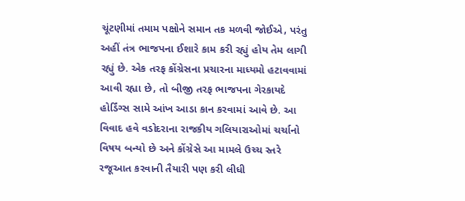ચૂંટણીમાં તમામ પક્ષોને સમાન તક મળવી જોઈએ, પરંતુ અહીં તંત્ર ભાજપના ઈશારે કામ કરી રહ્યું હોય તેમ લાગી રહ્યું છે. એક તરફ કોંગ્રેસના પ્રચારના માધ્યમો હટાવવામાં આવી રહ્યા છે, તો બીજી તરફ ભાજપના ગેરકાયદે હોર્ડિંગ્સ સામે આંખ આડા કાન કરવામાં આવે છે. આ વિવાદ હવે વડોદરાના રાજકીય ગલિયારાઓમાં ચર્ચાનો વિષય બન્યો છે અને કોંગ્રેસે આ મામલે ઉચ્ચ સ્તરે રજૂઆત કરવાની તૈયારી પણ કરી લીધી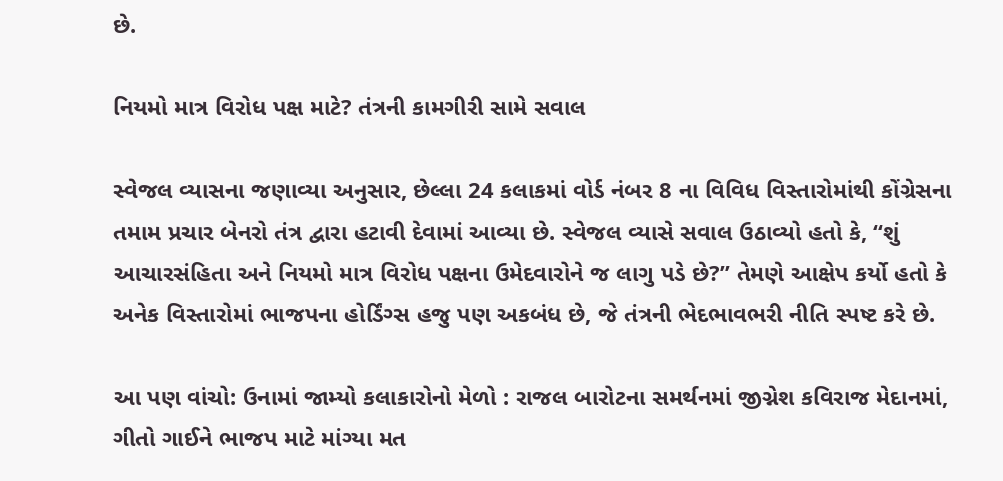છે.

નિયમો માત્ર વિરોધ પક્ષ માટે? તંત્રની કામગીરી સામે સવાલ

સ્વેજલ વ્યાસના જણાવ્યા અનુસાર, છેલ્લા 24 કલાકમાં વોર્ડ નંબર 8 ના વિવિધ વિસ્તારોમાંથી કોંગ્રેસના તમામ પ્રચાર બેનરો તંત્ર દ્વારા હટાવી દેવામાં આવ્યા છે. સ્વેજલ વ્યાસે સવાલ ઉઠાવ્યો હતો કે, “શું આચારસંહિતા અને નિયમો માત્ર વિરોધ પક્ષના ઉમેદવારોને જ લાગુ પડે છે?” તેમણે આક્ષેપ કર્યો હતો કે અનેક વિસ્તારોમાં ભાજપના હોર્ડિંગ્સ હજુ પણ અકબંધ છે, જે તંત્રની ભેદભાવભરી નીતિ સ્પષ્ટ કરે છે.

આ પણ વાંચો: ઉનામાં જામ્યો કલાકારોનો મેળો : રાજલ બારોટના સમર્થનમાં જીગ્નેશ કવિરાજ મેદાનમાં, ગીતો ગાઈને ભાજપ માટે માંગ્યા મત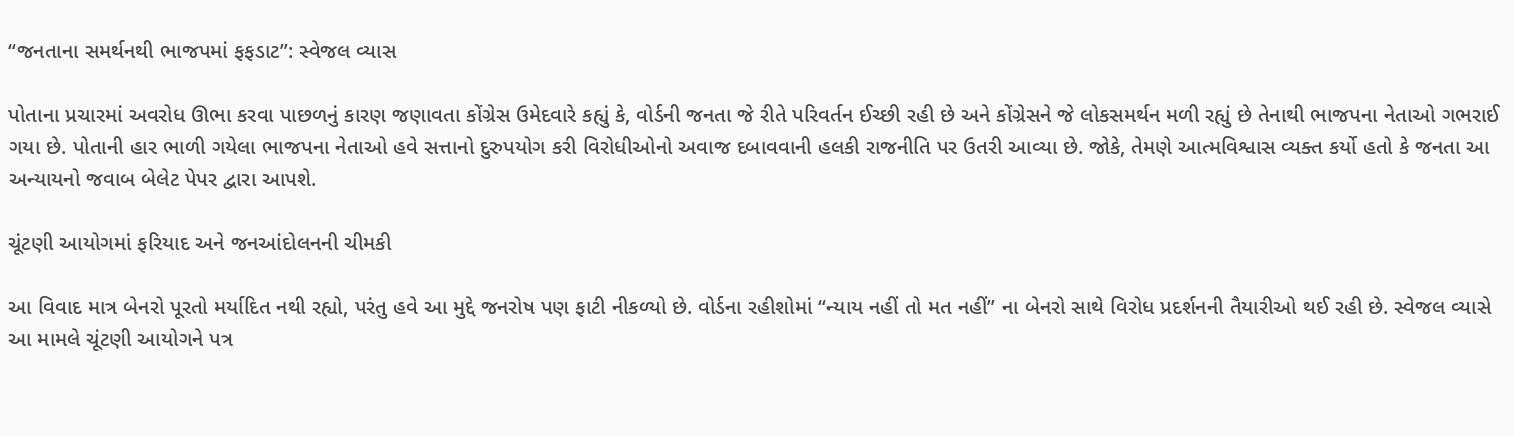“જનતાના સમર્થનથી ભાજપમાં ફફડાટ”: સ્વેજલ વ્યાસ

પોતાના પ્રચારમાં અવરોધ ઊભા કરવા પાછળનું કારણ જણાવતા કોંગ્રેસ ઉમેદવારે કહ્યું કે, વોર્ડની જનતા જે રીતે પરિવર્તન ઈચ્છી રહી છે અને કોંગ્રેસને જે લોકસમર્થન મળી રહ્યું છે તેનાથી ભાજપના નેતાઓ ગભરાઈ ગયા છે. પોતાની હાર ભાળી ગયેલા ભાજપના નેતાઓ હવે સત્તાનો દુરુપયોગ કરી વિરોધીઓનો અવાજ દબાવવાની હલકી રાજનીતિ પર ઉતરી આવ્યા છે. જોકે, તેમણે આત્મવિશ્વાસ વ્યક્ત કર્યો હતો કે જનતા આ અન્યાયનો જવાબ બેલેટ પેપર દ્વારા આપશે.

ચૂંટણી આયોગમાં ફરિયાદ અને જનઆંદોલનની ચીમકી

આ વિવાદ માત્ર બેનરો પૂરતો મર્યાદિત નથી રહ્યો, પરંતુ હવે આ મુદ્દે જનરોષ પણ ફાટી નીકળ્યો છે. વોર્ડના રહીશોમાં “ન્યાય નહીં તો મત નહીં” ના બેનરો સાથે વિરોધ પ્રદર્શનની તૈયારીઓ થઈ રહી છે. સ્વેજલ વ્યાસે આ મામલે ચૂંટણી આયોગને પત્ર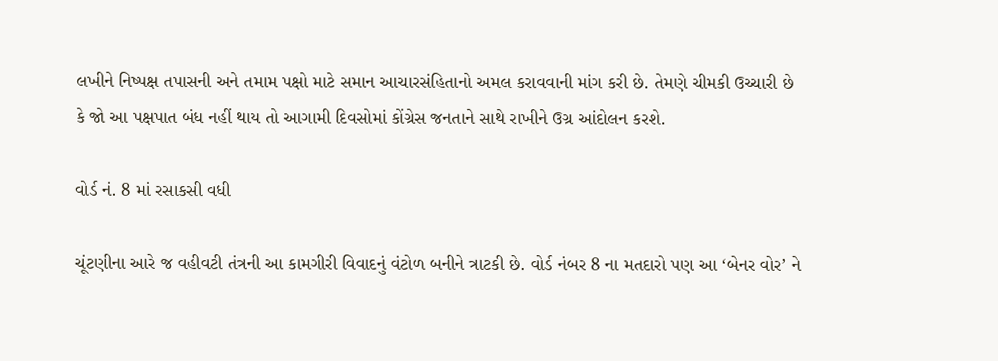લખીને નિષ્પક્ષ તપાસની અને તમામ પક્ષો માટે સમાન આચારસંહિતાનો અમલ કરાવવાની માંગ કરી છે. તેમણે ચીમકી ઉચ્ચારી છે કે જો આ પક્ષપાત બંધ નહીં થાય તો આગામી દિવસોમાં કોંગ્રેસ જનતાને સાથે રાખીને ઉગ્ર આંદોલન કરશે.

વોર્ડ નં. 8 માં રસાકસી વધી

ચૂંટણીના આરે જ વહીવટી તંત્રની આ કામગીરી વિવાદનું વંટોળ બનીને ત્રાટકી છે. વોર્ડ નંબર 8 ના મતદારો પણ આ ‘બેનર વોર’ ને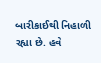બારીકાઈથી નિહાળી રહ્યા છે. હવે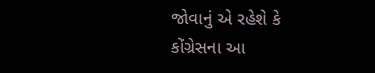જોવાનું એ રહેશે કે કોંગ્રેસના આ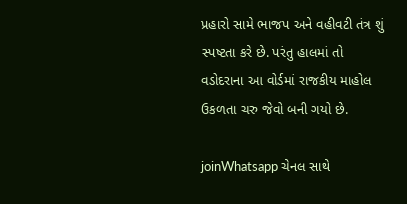પ્રહારો સામે ભાજપ અને વહીવટી તંત્ર શું સ્પષ્ટતા કરે છે. પરંતુ હાલમાં તો વડોદરાના આ વોર્ડમાં રાજકીય માહોલ ઉકળતા ચરુ જેવો બની ગયો છે.

joinWhatsapp ચેનલ સાથે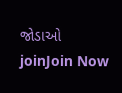જોડાઓ
joinJoin Now